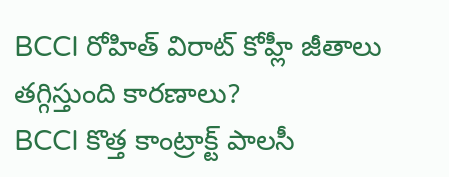BCCI రోహిత్ విరాట్ కోహ్లీ జీతాలు తగ్గిస్తుంది కారణాలు?
BCCI కొత్త కాంట్రాక్ట్ పాలసీ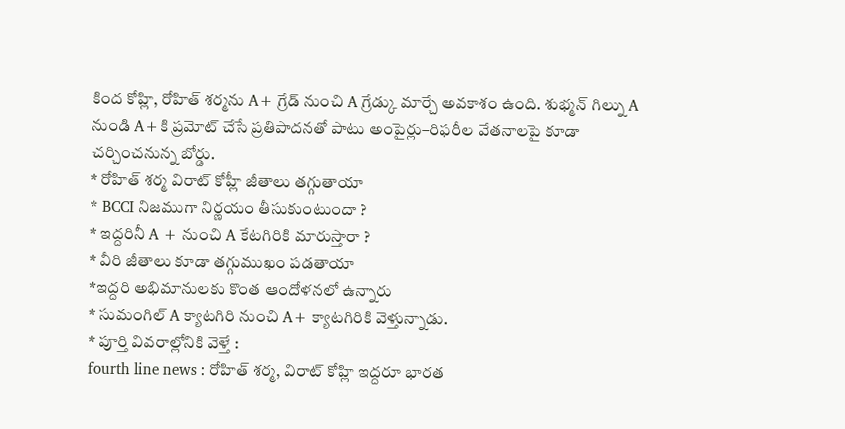కింద కోహ్లి, రోహిత్ శర్మను A+ గ్రేడ్ నుంచి A గ్రేడ్కు మార్చే అవకాశం ఉంది. శుభ్మన్ గిల్ను A నుండి A+కి ప్రమోట్ చేసే ప్రతిపాదనతో పాటు అంపైర్లు–రిఫరీల వేతనాలపై కూడా చర్చించనున్న బోర్డు.
* రోహిత్ శర్మ విరాట్ కోహ్లీ జీతాలు తగ్గుతాయా
* BCCI నిజముగా నిర్ణయం తీసుకుంటుందా ?
* ఇద్దరినీ A + నుంచి A కేటగిరికి మారుస్తారా ?
* వీరి జీతాలు కూడా తగ్గుముఖం పడతాయా
*ఇద్దరి అభిమానులకు కొంత ఆందోళనలో ఉన్నారు
* సుమంగిల్ A క్యాటగిరి నుంచి A+ క్యాటగిరికి వెళ్తున్నాడు.
* పూర్తి వివరాల్లోనికి వెళ్తే :
fourth line news : రోహిత్ శర్మ, విరాట్ కోహ్లి ఇద్దరూ భారత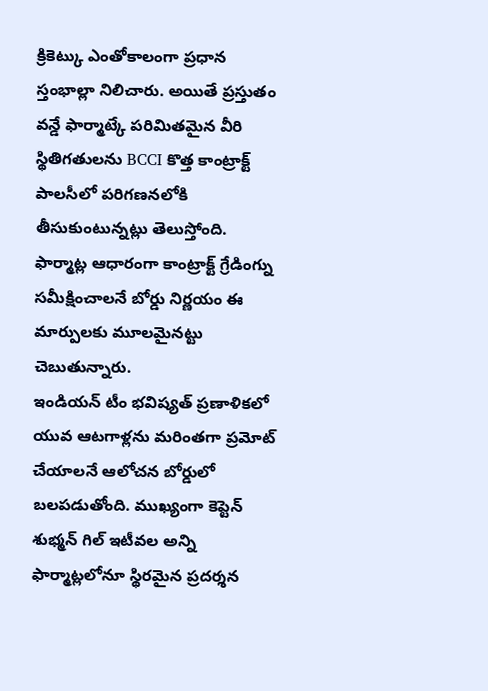క్రికెట్కు ఎంతోకాలంగా ప్రధాన స్తంభాల్లా నిలిచారు. అయితే ప్రస్తుతం వన్డే ఫార్మాట్కే పరిమితమైన వీరి స్థితిగతులను BCCI కొత్త కాంట్రాక్ట్ పాలసీలో పరిగణనలోకి తీసుకుంటున్నట్లు తెలుస్తోంది. ఫార్మాట్ల ఆధారంగా కాంట్రాక్ట్ గ్రేడింగ్ను సమీక్షించాలనే బోర్డు నిర్ణయం ఈ మార్పులకు మూలమైనట్టు చెబుతున్నారు.
ఇండియన్ టీం భవిష్యత్ ప్రణాళికలో యువ ఆటగాళ్లను మరింతగా ప్రమోట్ చేయాలనే ఆలోచన బోర్డులో బలపడుతోంది. ముఖ్యంగా కెప్టెన్ శుభ్మన్ గిల్ ఇటీవల అన్ని ఫార్మాట్లలోనూ స్థిరమైన ప్రదర్శన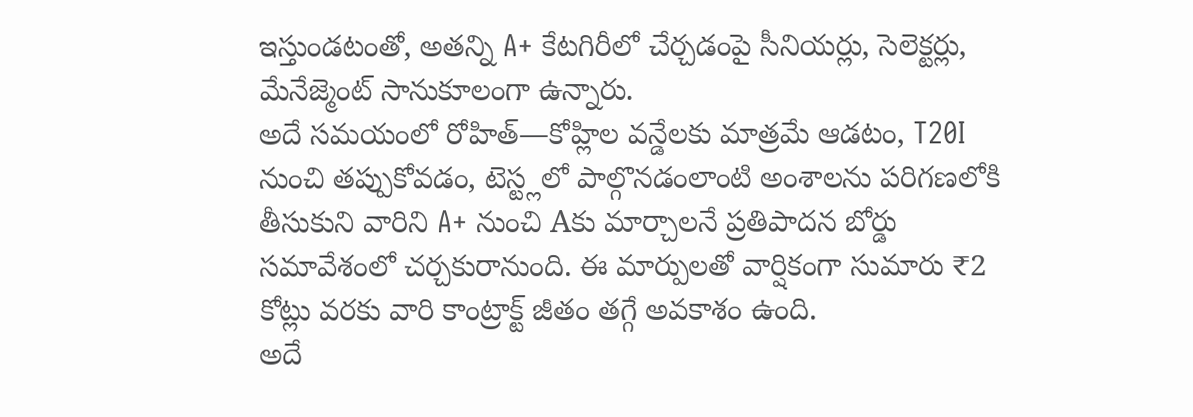ఇస్తుండటంతో, అతన్ని A+ కేటగిరీలో చేర్చడంపై సీనియర్లు, సెలెక్టర్లు, మేనేజ్మెంట్ సానుకూలంగా ఉన్నారు.
అదే సమయంలో రోహిత్—కోహ్లిల వన్డేలకు మాత్రమే ఆడటం, T20I నుంచి తప్పుకోవడం, టెస్ట్లలో పాల్గొనడంలాంటి అంశాలను పరిగణలోకి తీసుకుని వారిని A+ నుంచి Aకు మార్చాలనే ప్రతిపాదన బోర్డు సమావేశంలో చర్చకురానుంది. ఈ మార్పులతో వార్షికంగా సుమారు ₹2 కోట్లు వరకు వారి కాంట్రాక్ట్ జీతం తగ్గే అవకాశం ఉంది.
అదే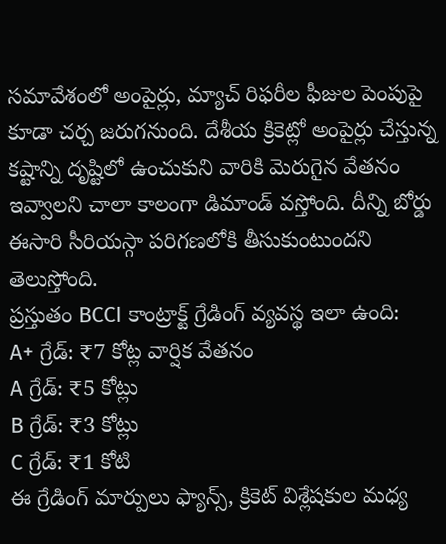సమావేశంలో అంపైర్లు, మ్యాచ్ రిఫరీల ఫీజుల పెంపుపై కూడా చర్చ జరుగనుంది. దేశీయ క్రికెట్లో అంపైర్లు చేస్తున్న కష్టాన్ని దృష్టిలో ఉంచుకుని వారికి మెరుగైన వేతనం ఇవ్వాలని చాలా కాలంగా డిమాండ్ వస్తోంది. దీన్ని బోర్డు ఈసారి సీరియస్గా పరిగణలోకి తీసుకుంటుందని తెలుస్తోంది.
ప్రస్తుతం BCCI కాంట్రాక్ట్ గ్రేడింగ్ వ్యవస్థ ఇలా ఉంది:
A+ గ్రేడ్: ₹7 కోట్ల వార్షిక వేతనం
A గ్రేడ్: ₹5 కోట్లు
B గ్రేడ్: ₹3 కోట్లు
C గ్రేడ్: ₹1 కోటి
ఈ గ్రేడింగ్ మార్పులు ఫ్యాన్స్, క్రికెట్ విశ్లేషకుల మధ్య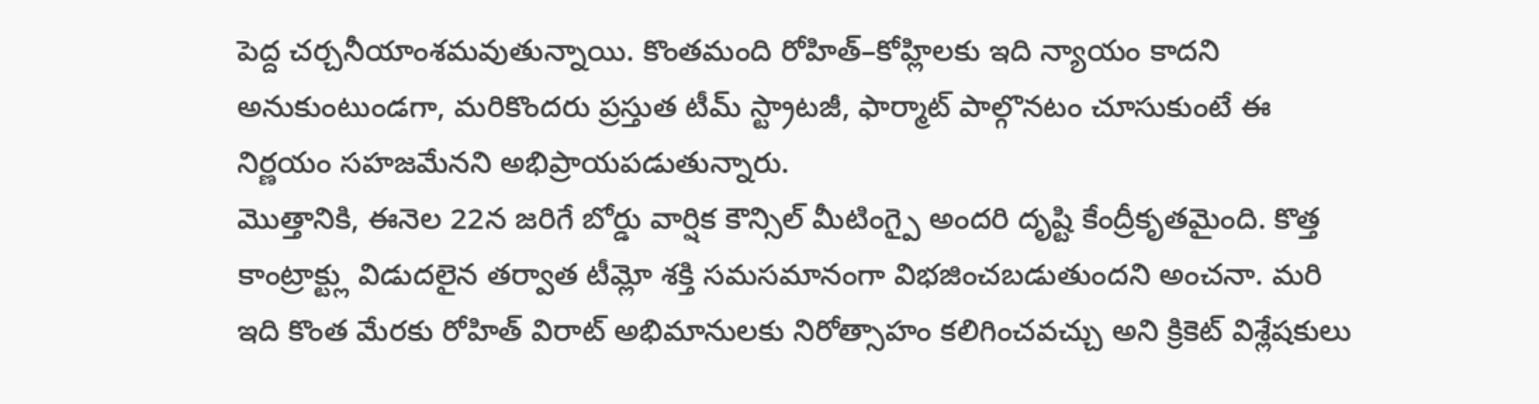పెద్ద చర్చనీయాంశమవుతున్నాయి. కొంతమంది రోహిత్–కోహ్లిలకు ఇది న్యాయం కాదని అనుకుంటుండగా, మరికొందరు ప్రస్తుత టీమ్ స్ట్రాటజీ, ఫార్మాట్ పాల్గొనటం చూసుకుంటే ఈ నిర్ణయం సహజమేనని అభిప్రాయపడుతున్నారు.
మొత్తానికి, ఈనెల 22న జరిగే బోర్డు వార్షిక కౌన్సిల్ మీటింగ్పై అందరి దృష్టి కేంద్రీకృతమైంది. కొత్త కాంట్రాక్ట్లు విడుదలైన తర్వాత టీమ్లో శక్తి సమసమానంగా విభజించబడుతుందని అంచనా. మరి ఇది కొంత మేరకు రోహిత్ విరాట్ అభిమానులకు నిరోత్సాహం కలిగించవచ్చు అని క్రికెట్ విశ్లేషకులు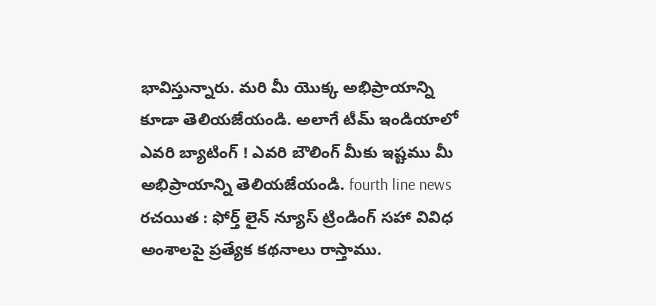భావిస్తున్నారు. మరి మీ యొక్క అభిప్రాయాన్ని కూడా తెలియజేయండి. అలాగే టీమ్ ఇండియాలో ఎవరి బ్యాటింగ్ ! ఎవరి బౌలింగ్ మీకు ఇష్టము మీ అభిప్రాయాన్ని తెలియజేయండి. fourth line news
రచయిత : ఫోర్త్ లైన్ న్యూస్ ట్రిండింగ్ సహా వివిధ అంశాలపై ప్రత్యేక కథనాలు రాస్తాము.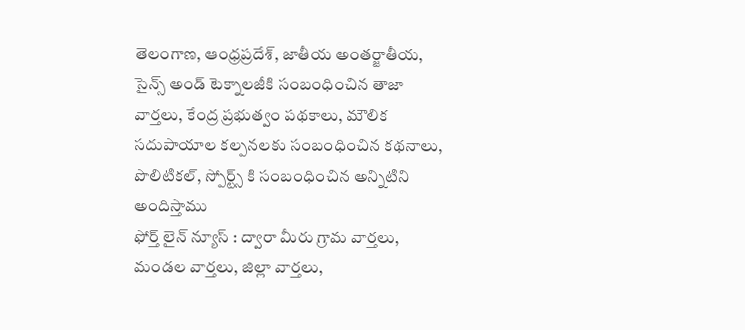తెలంగాణ, ఆంధ్రప్రదేశ్, జాతీయ అంతర్జాతీయ, సైన్స్ అండ్ టెక్నాలజీకి సంబంధించిన తాజా వార్తలు, కేంద్ర ప్రభుత్వం పథకాలు, మౌలిక సదుపాయాల కల్పనలకు సంబంధించిన కథనాలు, పొలిటికల్, స్పోర్ట్స్ కి సంబంధించిన అన్నిటిని అందిస్తాము
ఫోర్త్ లైన్ న్యూస్ : ద్వారా మీరు గ్రామ వార్తలు, మండల వార్తలు, జిల్లా వార్తలు,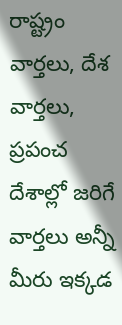రాష్ట్రం వార్తలు, దేశ వార్తలు, ప్రపంచ దేశాల్లో జరిగే వార్తలు అన్నీ మీరు ఇక్కడ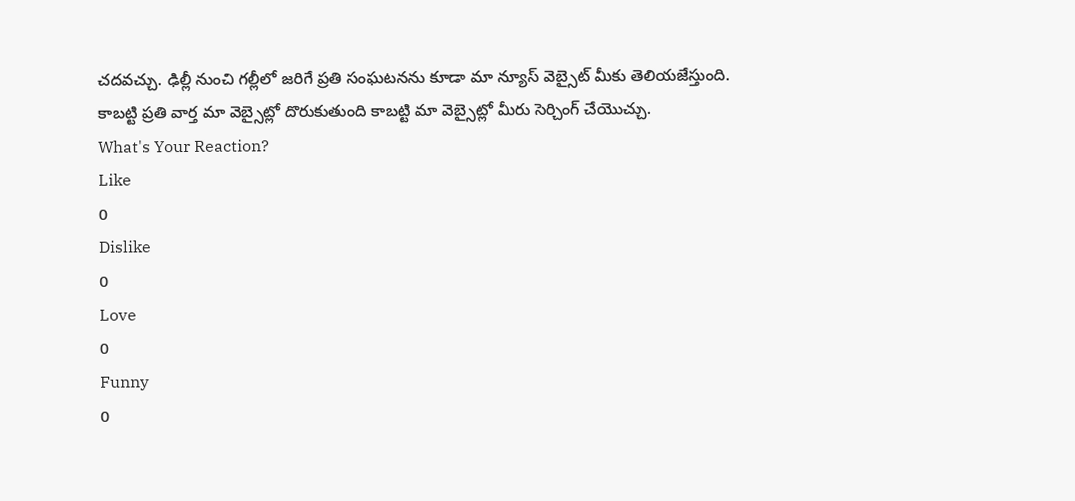చదవచ్చు. ఢిల్లీ నుంచి గల్లీలో జరిగే ప్రతి సంఘటనను కూడా మా న్యూస్ వెబ్సైట్ మీకు తెలియజేస్తుంది. కాబట్టి ప్రతి వార్త మా వెబ్సైట్లో దొరుకుతుంది కాబట్టి మా వెబ్సైట్లో మీరు సెర్చింగ్ చేయొచ్చు.
What's Your Reaction?
Like
0
Dislike
0
Love
0
Funny
0